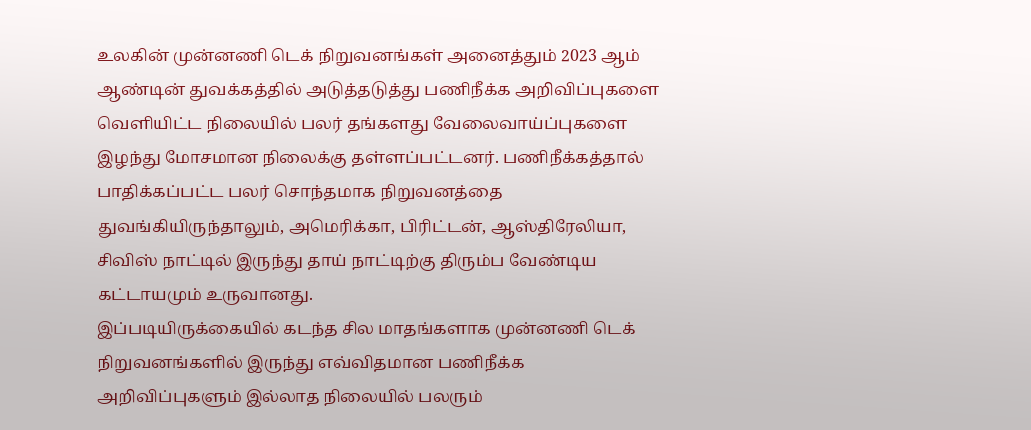உலகின் முன்னணி டெக் நிறுவனங்கள் அனைத்தும் 2023 ஆம் ஆண்டின் துவக்கத்தில் அடுத்தடுத்து பணிநீக்க அறிவிப்புகளை வெளியிட்ட நிலையில் பலர் தங்களது வேலைவாய்ப்புகளை இழந்து மோசமான நிலைக்கு தள்ளப்பட்டனர். பணிநீக்கத்தால் பாதிக்கப்பட்ட பலர் சொந்தமாக நிறுவனத்தை துவங்கியிருந்தாலும், அமெரிக்கா, பிரிட்டன், ஆஸ்திரேலியா, சிவிஸ் நாட்டில் இருந்து தாய் நாட்டிற்கு திரும்ப வேண்டிய கட்டாயமும் உருவானது.
இப்படியிருக்கையில் கடந்த சில மாதங்களாக முன்னணி டெக் நிறுவனங்களில் இருந்து எவ்விதமான பணிநீக்க அறிவிப்புகளும் இல்லாத நிலையில் பலரும்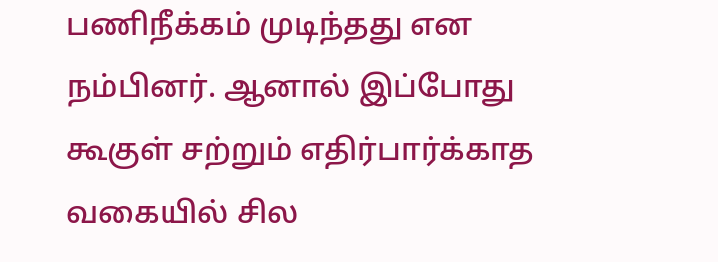பணிநீக்கம் முடிந்தது என நம்பினர். ஆனால் இப்போது கூகுள் சற்றும் எதிர்பார்க்காத வகையில் சில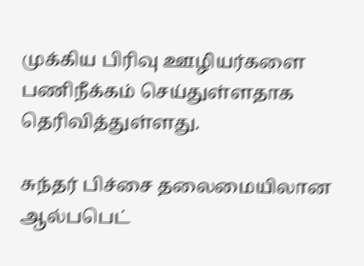முக்கிய பிரிவு ஊழியர்களை பணிநீக்கம் செய்துள்ளதாக தெரிவித்துள்ளது.

சுந்தர் பிச்சை தலைமையிலான ஆல்பபெட்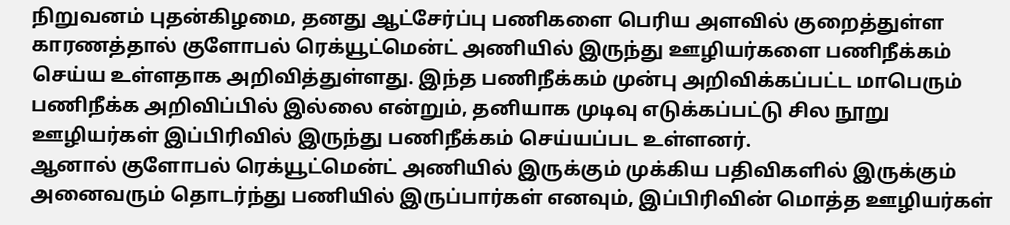நிறுவனம் புதன்கிழமை, தனது ஆட்சேர்ப்பு பணிகளை பெரிய அளவில் குறைத்துள்ள காரணத்தால் குளோபல் ரெக்யூட்மென்ட் அணியில் இருந்து ஊழியர்களை பணிநீக்கம் செய்ய உள்ளதாக அறிவித்துள்ளது. இந்த பணிநீக்கம் முன்பு அறிவிக்கப்பட்ட மாபெரும் பணிநீக்க அறிவிப்பில் இல்லை என்றும், தனியாக முடிவு எடுக்கப்பட்டு சில நூறு ஊழியர்கள் இப்பிரிவில் இருந்து பணிநீக்கம் செய்யப்பட உள்ளனர்.
ஆனால் குளோபல் ரெக்யூட்மென்ட் அணியில் இருக்கும் முக்கிய பதிவிகளில் இருக்கும் அனைவரும் தொடர்ந்து பணியில் இருப்பார்கள் எனவும், இப்பிரிவின் மொத்த ஊழியர்கள்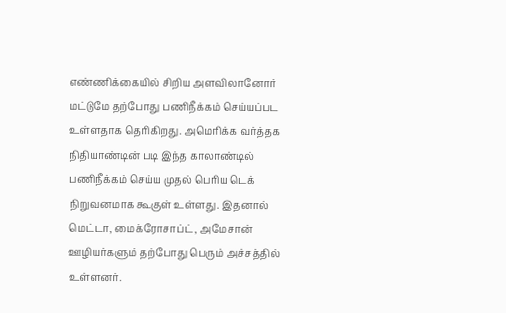எண்ணிக்கையில் சிறிய அளவிலானோர் மட்டுமே தற்போது பணிநீக்கம் செய்யப்பட உள்ளதாக தெரிகிறது. அமெரிக்க வர்த்தக நிதியாண்டின் படி இந்த காலாண்டில் பணிநீக்கம் செய்ய முதல் பெரிய டெக் நிறுவனமாக கூகுள் உள்ளது. இதனால் மெட்டா, மைக்ரோசாப்ட், அமேசான் ஊழியர்களும் தற்போது பெரும் அச்சத்தில் உள்ளனர்.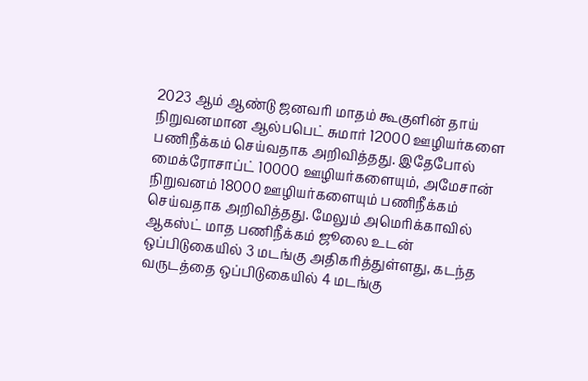2023 ஆம் ஆண்டு ஜனவரி மாதம் கூகுளின் தாய் நிறுவனமான ஆல்பபெட் சுமார் 12000 ஊழியர்களை பணிநீக்கம் செய்வதாக அறிவித்தது. இதேபோல் மைக்ரோசாப்ட் 10000 ஊழியர்களையும், அமேசான் நிறுவனம் 18000 ஊழியர்களையும் பணிநீக்கம் செய்வதாக அறிவித்தது. மேலும் அமெரிக்காவில் ஆகஸ்ட் மாத பணிநீக்கம் ஜூலை உடன் ஒப்பிடுகையில் 3 மடங்கு அதிகரித்துள்ளது, கடந்த வருடத்தை ஒப்பிடுகையில் 4 மடங்கு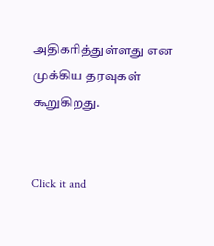அதிகரித்துள்ளது என முக்கிய தரவுகள் கூறுகிறது.


Click it and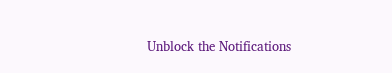Unblock the Notifications